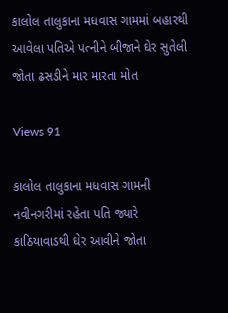કાલોલ તાલુકાના મધવાસ ગામમાં બહારથી આવેલા પતિએ પત્નીને બીજાને ઘેર સુતેલી જોતા ઢસડીને માર મારતા મોત

Views 91

કાલોલ તાલુકાના મધવાસ ગામની નવીનગરીમાં રહેતા પતિ જ્યારે કાઠિયાવાડથી ઘેર આવીને જોતા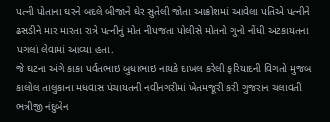પત્ની પોતાના ઘરને બદલે બીજાને ઘેર સુતેલી જોતા આક્રોશમાં આવેલા પતિએ પત્નીને ઢસડીને માર મારતા રાત્રે પત્નીનું મોત નીપજતા પોલીસે મોતનો ગુનો નોંધી અટકાયતના પગલાં લેવામાં આવ્યા હતા.
જે ઘટના અંગે કાકા પર્વતભાઇ બુધાભાઇ નાયકે દાખલ કરેલી ફરિયાદની વિગતો મુજબ કાલોલ તાલુકાના મધવાસ પંચાયતની નવીનગરીમાં ખેતમજૂરી કરી ગુજરાન ચલાવતી ભત્રીજી નંદુબેન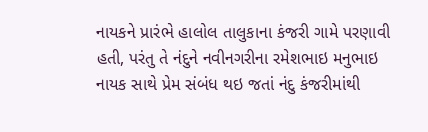નાયકને પ્રારંભે હાલોલ તાલુકાના કંજરી ગામે પરણાવી હતી, પરંતુ તે નંદુને નવીનગરીના રમેશભાઇ મનુભાઇ નાયક સાથે પ્રેમ સંબંધ થઇ જતાં નંદુ કંજરીમાંથી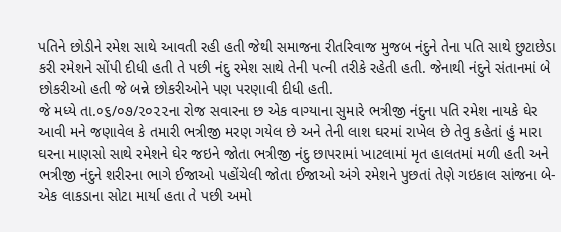પતિને છોડીને રમેશ સાથે આવતી રહી હતી જેથી સમાજના રીતરિવાજ મુજબ નંદુને તેના પતિ સાથે છુટાછેડા કરી રમેશને સોંપી દીધી હતી તે પછી નંદુ રમેશ સાથે તેની પત્ની તરીકે રહેતી હતી. જેનાથી નંદુને સંતાનમાં બે છોકરીઓ હતી જે બન્ને છોકરીઓને પણ પરણાવી દીધી હતી.
જે મધ્યે તા.૦૬/૦૭/૨૦૨૨ના રોજ સવારના છ એક વાગ્યાના સુમારે ભત્રીજી નંદુના પતિ રમેશ નાયકે ઘેર આવી મને જણાવેલ કે તમારી ભત્રીજી મરણ ગયેલ છે અને તેની લાશ ઘરમાં રાખેલ છે તેવુ કહેતાં હું મારા ઘરના માણસો સાથે રમેશને ઘેર જઇને જોતા ભત્રીજી નંદુ છાપરામાં ખાટલામાં મૃત હાલતમાં મળી હતી અને ભત્રીજી નંદુને શરીરના ભાગે ઈજાઓ પહોંચેલી જોતા ઈજાઓ અંગે રમેશને પુછતાં તેણે ગઇકાલ સાંજના બે-એક લાકડાના સોટા માર્યા હતા તે પછી અમો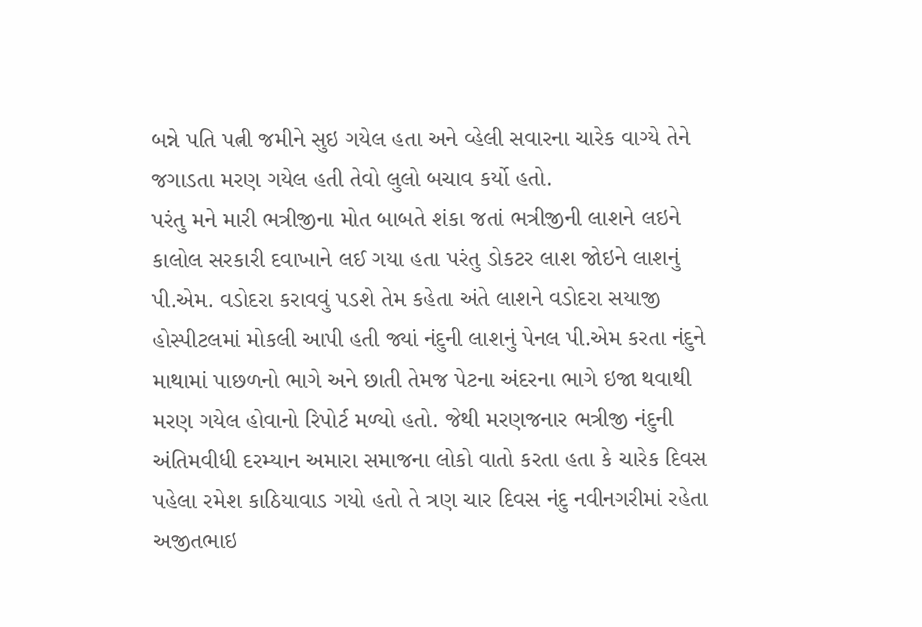બન્ને પતિ પત્ની જમીને સુઇ ગયેલ હતા અને વ્હેલી સવારના ચારેક વાગ્યે તેને જગાડતા મરણ ગયેલ હતી તેવો લુલો બચાવ કર્યો હતો.
પરંતુ મને મારી ભત્રીજીના મોત બાબતે શંકા જતાં ભત્રીજીની લાશને લઇને કાલોલ સરકારી દવાખાને લઈ ગયા હતા પરંતુ ડોકટર લાશ જોઇને લાશનું પી.એમ. વડોદરા કરાવવું પડશે તેમ કહેતા અંતે લાશને વડોદરા સયાજી હોસ્પીટલમાં મોકલી આપી હતી જ્યાં નંદુની લાશનું પેનલ પી.એમ કરતા નંદુને માથામાં પાછળનો ભાગે અને છાતી તેમજ પેટના અંદરના ભાગે ઇજા થવાથી મરણ ગયેલ હોવાનો રિપોર્ટ મળ્યો હતો. જેથી મરણજનાર ભત્રીજી નંદુની અંતિમવીધી દરમ્યાન અમારા સમાજના લોકો વાતો કરતા હતા કે ચારેક દિવસ પહેલા રમેશ કાઠિયાવાડ ગયો હતો તે ત્રણ ચાર દિવસ નંદુ નવીનગરીમાં રહેતા અજીતભાઇ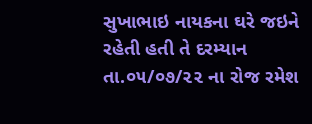સુખાભાઇ નાયકના ઘરે જઇને રહેતી હતી તે દરમ્યાન તા.૦૫/૦૭/૨૨ ના રોજ રમેશ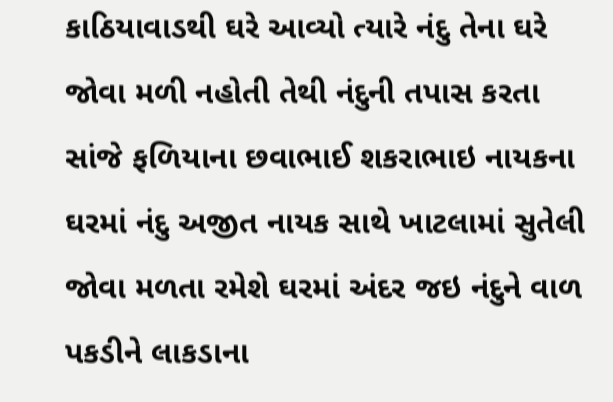કાઠિયાવાડથી ઘરે આવ્યો ત્યારે નંદુ તેના ઘરે જોવા મળી નહોતી તેથી નંદુની તપાસ કરતા સાંજે ફળિયાના છવાભાઈ શકરાભાઇ નાયકના ઘરમાં નંદુ અજીત નાયક સાથે ખાટલામાં સુતેલી જોવા મળતા રમેશે ઘરમાં અંદર જઇ નંદુને વાળ પકડીને લાકડાના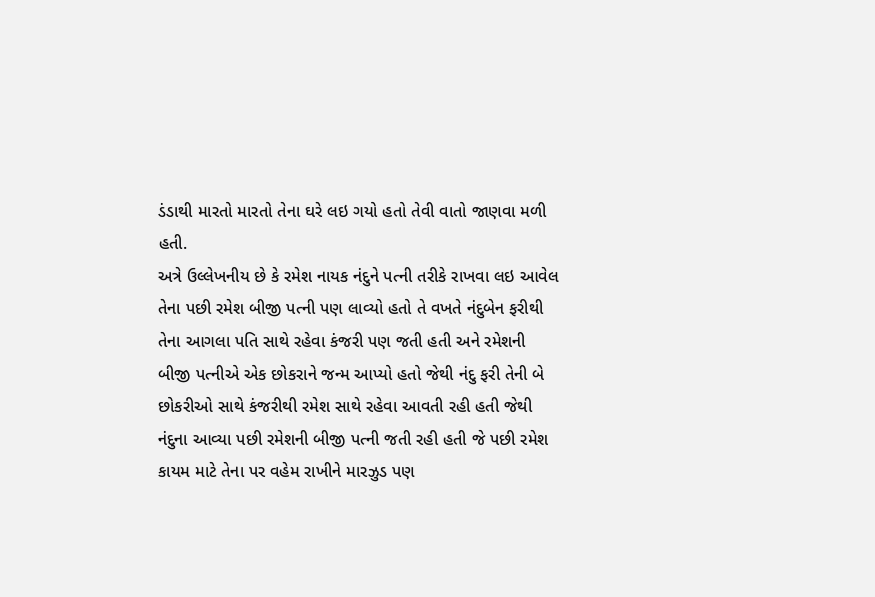ડંડાથી મારતો મારતો તેના ઘરે લઇ ગયો હતો તેવી વાતો જાણવા મળી હતી.
અત્રે ઉલ્લેખનીય છે કે રમેશ નાયક નંદુને પત્ની તરીકે રાખવા લઇ આવેલ તેના પછી રમેશ બીજી પત્ની પણ લાવ્યો હતો તે વખતે નંદુબેન ફરીથી તેના આગલા પતિ સાથે રહેવા કંજરી પણ જતી હતી અને રમેશની બીજી પત્નીએ એક છોકરાને જન્મ આપ્યો હતો જેથી નંદુ ફરી તેની બે છોકરીઓ સાથે કંજરીથી રમેશ સાથે રહેવા આવતી રહી હતી જેથી નંદુના આવ્યા પછી રમેશની બીજી પત્ની જતી રહી હતી જે પછી રમેશ કાયમ માટે તેના પર વહેમ રાખીને મારઝુડ પણ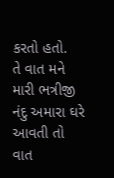કરતો હતો.
તે વાત મને મારી ભત્રીજી નંદુ અમારા ઘરે આવતી તો વાત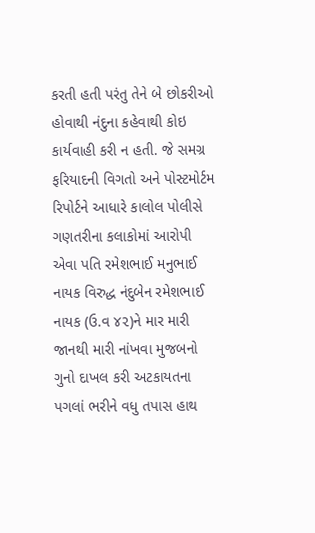કરતી હતી પરંતુ તેને બે છોકરીઓ હોવાથી નંદુના કહેવાથી કોઇ કાર્યવાહી કરી ન હતી. જે સમગ્ર ફરિયાદની વિગતો અને પોસ્ટમોર્ટમ રિપોર્ટને આધારે કાલોલ પોલીસે ગણતરીના કલાકોમાં આરોપી એવા પતિ રમેશભાઈ મનુભાઈ નાયક વિરુદ્ધ નંદુબેન રમેશભાઈ નાયક (ઉ.વ ૪૨)ને માર મારી જાનથી મારી નાંખવા મુજબનો ગુનો દાખલ કરી અટકાયતના પગલાં ભરીને વધુ તપાસ હાથ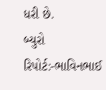ધરી છે.
બ્યુરો રિપોર્ટ:-ભાવિનભાઈ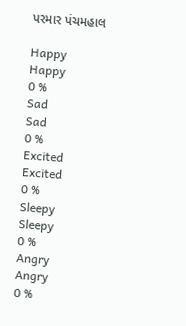પરમાર પંચમહાલ

Happy
Happy
0 %
Sad
Sad
0 %
Excited
Excited
0 %
Sleepy
Sleepy
0 %
Angry
Angry
0 %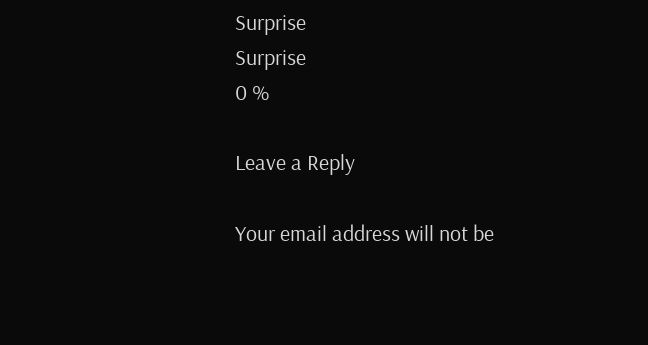Surprise
Surprise
0 %

Leave a Reply

Your email address will not be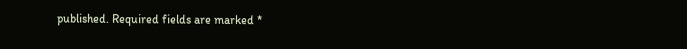published. Required fields are marked *